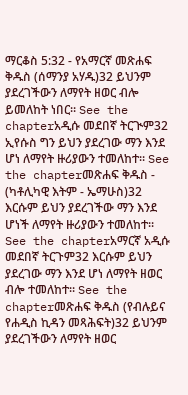ማርቆስ 5:32 - የአማርኛ መጽሐፍ ቅዱስ (ሰማንያ አሃዱ)32 ይህንም ያደረገችውን ለማየት ዘወር ብሎ ይመለከት ነበር። See the chapterአዲሱ መደበኛ ትርጒም32 ኢየሱስ ግን ይህን ያደረገው ማን እንደ ሆነ ለማየት ዙሪያውን ተመለከተ። See the chapterመጽሐፍ ቅዱስ - (ካቶሊካዊ እትም - ኤማሁስ)32 እርሱም ይህን ያደረገችው ማን እንደ ሆነች ለማየት ዙሪያውን ተመለከተ። See the chapterአማርኛ አዲሱ መደበኛ ትርጉም32 እርሱም ይህን ያደረገው ማን እንደ ሆነ ለማየት ዘወር ብሎ ተመለከተ። See the chapterመጽሐፍ ቅዱስ (የብሉይና የሐዲስ ኪዳን መጻሕፍት)32 ይህንም ያደረገችውን ለማየት ዘወር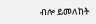ብሎ ይመለከት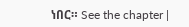ነበር። See the chapter |